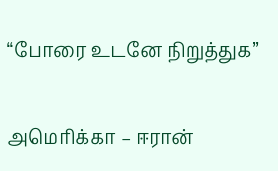“போரை உடனே நிறுத்துக”

அமெரிக்கா – ஈரான்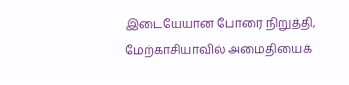இடையேயான போரை நிறுத்தி, மேற்காசியாவில் அமைதியைக்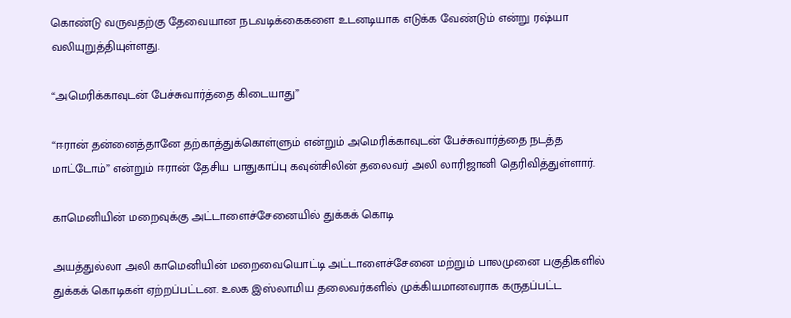கொண்டு வருவதற்கு தேவையான நடவடிக்கைகளை உடனடியாக எடுக்க வேண்டும் என்று ரஷ்யா வலியுறுத்தியுள்ளது.

“அமெரிக்காவுடன் பேச்சுவார்த்தை கிடையாது”

“ஈரான் தன்னைத்தானே தற்காத்துக்கொள்ளும் என்றும் அமெரிக்காவுடன் பேச்சுவார்த்தை நடத்த மாட்டோம்” என்றும் ஈரான் தேசிய பாதுகாப்பு கவுன்சிலின் தலைவர் அலி லாரிஜானி தெரிவித்துள்ளார்.

காமெனியின் மறைவுக்கு அட்டாளைச்சேனையில் துக்கக் கொடி

அயத்துல்லா அலி காமெனியின் மறைவையொட்டி அட்டாளைச்சேனை மற்றும் பாலமுனை பகுதிகளில் துக்கக் கொடிகள் ஏற்றப்பட்டன. உலக இஸ்லாமிய தலைவர்களில் முக்கியமானவராக கருதப்பட்ட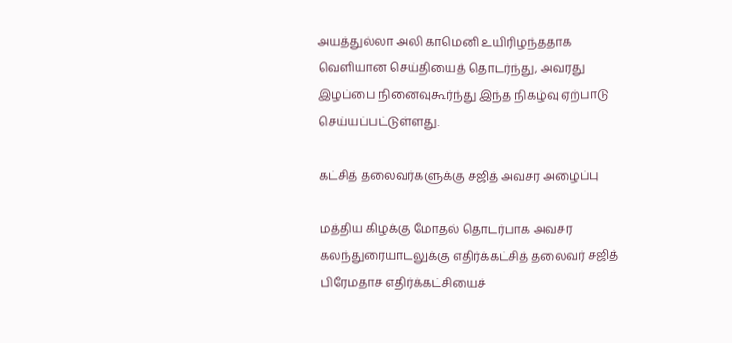அயத்துல்லா அலி காமெனி உயிரிழந்ததாக வெளியான செய்தியைத் தொடர்ந்து, அவரது இழப்பை நினைவுகூர்ந்து இந்த நிகழ்வு ஏற்பாடு செய்யப்பட்டுள்ளது.

கட்சித் தலைவர்களுக்கு சஜித் அவசர அழைப்பு

மத்திய கிழக்கு மோதல் தொடர்பாக அவசர கலந்துரையாடலுக்கு எதிர்க்கட்சித் தலைவர் சஜித் பிரேமதாச எதிர்க்கட்சியைச்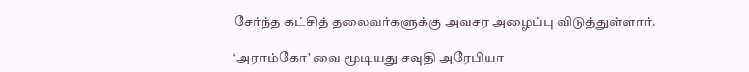சேர்ந்த கட்சித் தலைவர்களுக்கு அவசர அழைப்பு விடுத்துள்ளார்.

‘அராம்கோ’ வை மூடியது சவுதி அரேபியா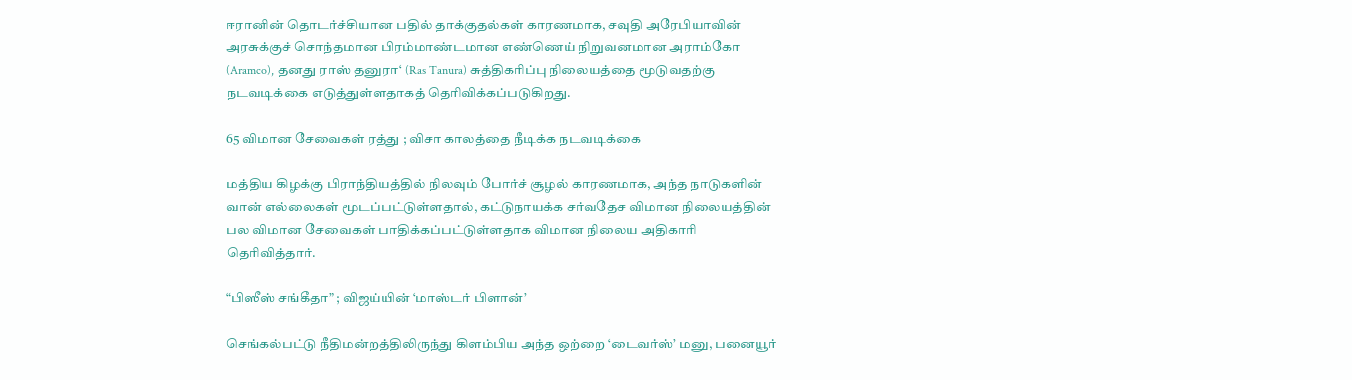ஈரானின் தொடர்ச்சியான பதில் தாக்குதல்கள் காரணமாக, சவுதி அரேபியாவின் அரசுக்குச் சொந்தமான பிரம்மாண்டமான எண்ணெய் நிறுவனமான அராம்கோ (Aramco), தனது ராஸ் தனுரா‘ (Ras Tanura) சுத்திகரிப்பு நிலையத்தை மூடுவதற்கு நடவடிக்கை எடுத்துள்ளதாகத் தெரிவிக்கப்படுகிறது.

65 விமான சேவைகள் ரத்து ; விசா காலத்தை நீடிக்க நடவடிக்கை

மத்திய கிழக்கு பிராந்தியத்தில் நிலவும் போர்ச் சூழல் காரணமாக, அந்த நாடுகளின் வான் எல்லைகள் மூடப்பட்டுள்ளதால், கட்டுநாயக்க சர்வதேச விமான நிலையத்தின் பல விமான சேவைகள் பாதிக்கப்பட்டுள்ளதாக விமான நிலைய அதிகாரி தெரிவித்தார்.

“பிஸீஸ் சங்கீதா” ; விஜய்யின் ‘மாஸ்டர் பிளான்’

செங்கல்பட்டு நீதிமன்றத்திலிருந்து கிளம்பிய அந்த ஒற்றை ‘டைவர்ஸ்’ மனு, பனையூர்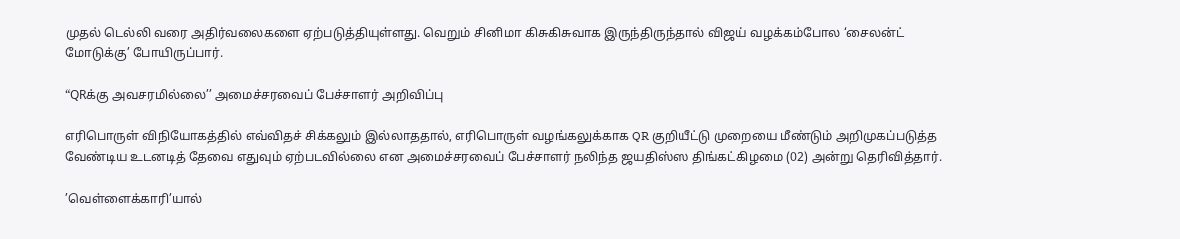முதல் டெல்லி வரை அதிர்வலைகளை ஏற்படுத்தியுள்ளது. வெறும் சினிமா கிசுகிசுவாக இருந்திருந்தால் விஜய் வழக்கம்போல ‘சைலன்ட் மோடுக்கு’ போயிருப்பார்.

“QRக்கு அவசரமில்லை’’ அமைச்சரவைப் பேச்சாளர் அறிவிப்பு

எரிபொருள் விநியோகத்தில் எவ்விதச் சிக்கலும் இல்லாததால், எரிபொருள் வழங்கலுக்காக QR குறியீட்டு முறையை மீண்டும் அறிமுகப்படுத்த வேண்டிய உடனடித் தேவை எதுவும் ஏற்படவில்லை என அமைச்சரவைப் பேச்சாளர் நலிந்த ஜயதிஸ்ஸ திங்கட்கிழமை (02) அன்று தெரிவித்தார்.

’வெள்ளைக்காரி’யால்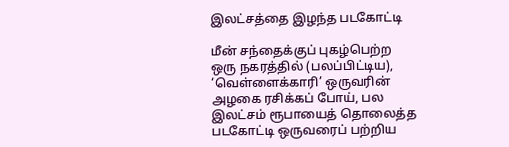இலட்சத்தை இழந்த படகோட்டி

மீன் சந்தைக்குப் புகழ்பெற்ற ஒரு நகரத்தில் (பலப்பிட்டிய), ‘வெள்ளைக்காரி’ ஒருவரின் அழகை ரசிக்கப் போய், பல இலட்சம் ரூபாயைத் தொலைத்த படகோட்டி ஒருவரைப் பற்றிய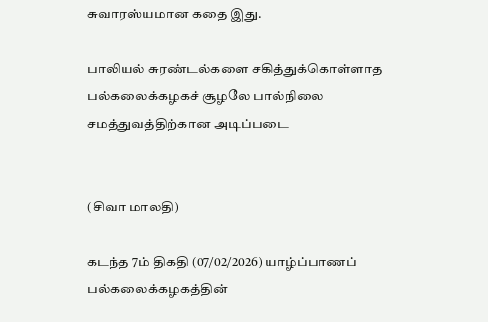சுவாரஸ்யமான கதை இது.

பாலியல் சுரண்டல்களை சகித்துக்கொள்ளாத பல்கலைக்கழகச் சூழலே பால்நிலை சமத்துவத்திற்கான அடிப்படை


(சிவா மாலதி)

கடந்த 7ம் திகதி (07/02/2026) யாழ்ப்பாணப் பல்கலைக்கழகத்தின்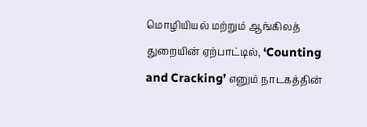மொழியியல் மற்றும் ஆங்கிலத் துறையின் ஏற்பாட்டில், ‘Counting and Cracking’ எனும் நாடகத்தின்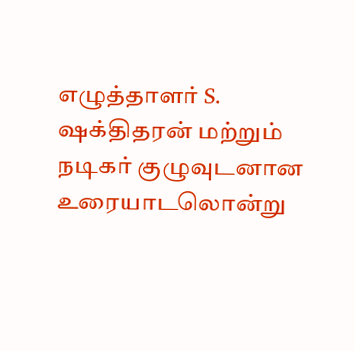எழுத்தாளர் S. ஷக்திதரன் மற்றும் நடிகர் குழுவுடனான உரையாடலொன்று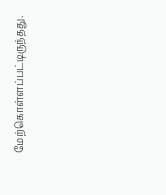மேற்கொள்ளப்பட்டிருந்தது.